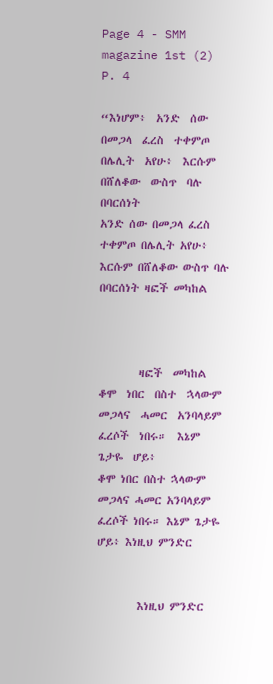Page 4 - SMM magazine 1st (2)
P. 4

“እነሆም፥  አንድ  ሰው  በመጋላ  ፈረስ  ተቀምጦ  በሌሊት  አየሁ፥  እርሱም  በሸለቆው  ውስጥ  ባሉ  በባርሰነት                                               አንድ ሰው በመጋላ ፈረስ ተቀምጦ በሌሊት አየሁ፥ እርሱም በሸለቆው ውስጥ ባሉ በባርሰነት ዛፎች መካከል



        ዛፎች  መካከል  ቆሞ  ነበር  በስተ  ኋላውም  መጋላና  ሓመር  አንባላይም  ፈረሶች  ነበሩ።  እኔም  ጌታዬ  ሆይ፥                                              ቆሞ ነበር በስተ ኋላውም መጋላና ሓመር አንባላይም ፈረሶች ነበሩ። እኔም ጌታዬ ሆይ፥ እነዚህ ምንድር


        እነዚህ ምንድር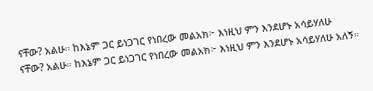ናቸው? አልሁ። ከእኔም ጋር ይነጋገር የነበረው መልአክ፦ እነዚህ ምን እንደሆኑ አሳይሃለሁ                                                       ናቸው? አልሁ። ከእኔም ጋር ይነጋገር የነበረው መልአክ፦ እነዚህ ምን እንደሆኑ አሳይሃለሁ አለኝ።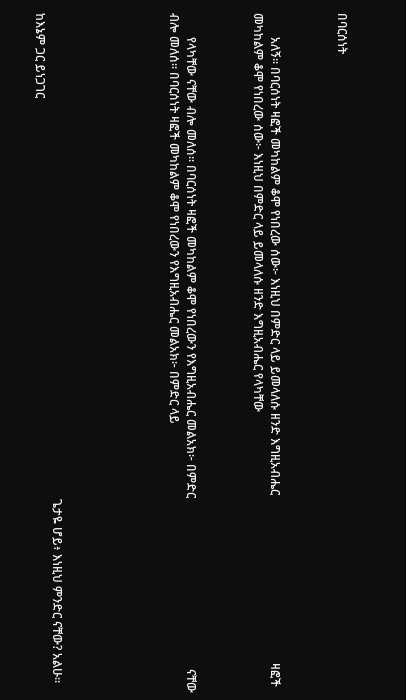በባርሰነት



        አለኝ። በባርሰነት ዛፎች መካከልም ቆሞ የነበረው ሰው፦ እነዚህ በምድር ላይ ይመላለሱ ዘንድ እግዚአብሔር                                                        ዛፎች መካከልም ቆሞ የነበረው ሰው፦ እነዚህ በምድር ላይ ይመላለሱ ዘንድ እግዚአብሔር የላካቸው



        የላካቸው ናቸው ብሎ መለሰ። በባርሰነት ዛፎች መካከልም ቆሞ የነበረውን የእግዚአብሔር መልአክ፦ በምድር                                                         ናቸው ብሎ መለሰ። በባርሰነት ዛፎች መካከልም ቆሞ የነበረውን የእግዚአብሔር መልአክ፦ በምድር ላይ






                                                                                                                                                                  ጌታዬ ሆይ፥ እነዚህ ምንድር ናቸው? አልሁ። ከእኔም ጋር ይነጋገር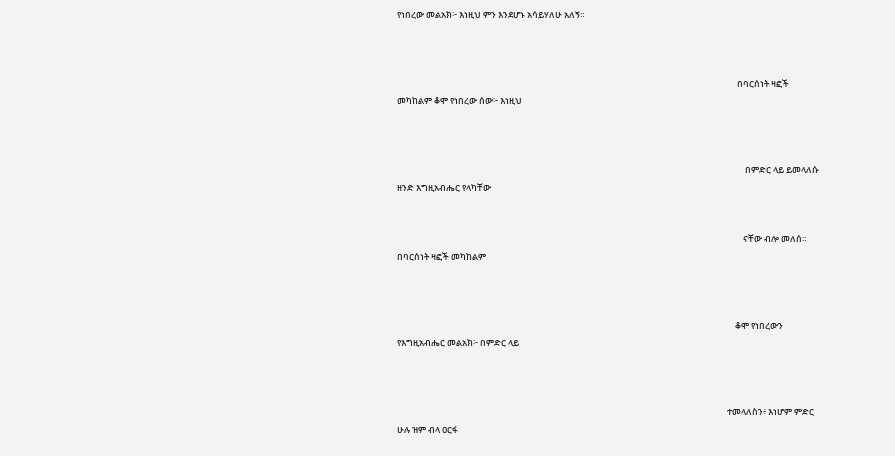የነበረው መልአክ፦ እነዚህ ምን እንደሆኑ አሳይሃለሁ አለኝ።



                                                                                                                                                                          በባርሰነት ዛፎች መካከልም ቆሞ የነበረው ሰው፦ እነዚህ



                                                                                                                                                                              በምድር ላይ ይመላለሱ ዘንድ እግዚአብሔር የላካቸው


                                                                                                                                                                             ናቸው ብሎ መለሰ። በባርሰነት ዛፎች መካከልም



                                                                                                                                                                         ቆሞ የነበረውን የእግዚአብሔር መልአክ፦ በምድር ላይ



                                                                                                                                                                     ተመላለስን፥ እነሆም ምድር ሁሉ ዝም ብላ ዐርፋ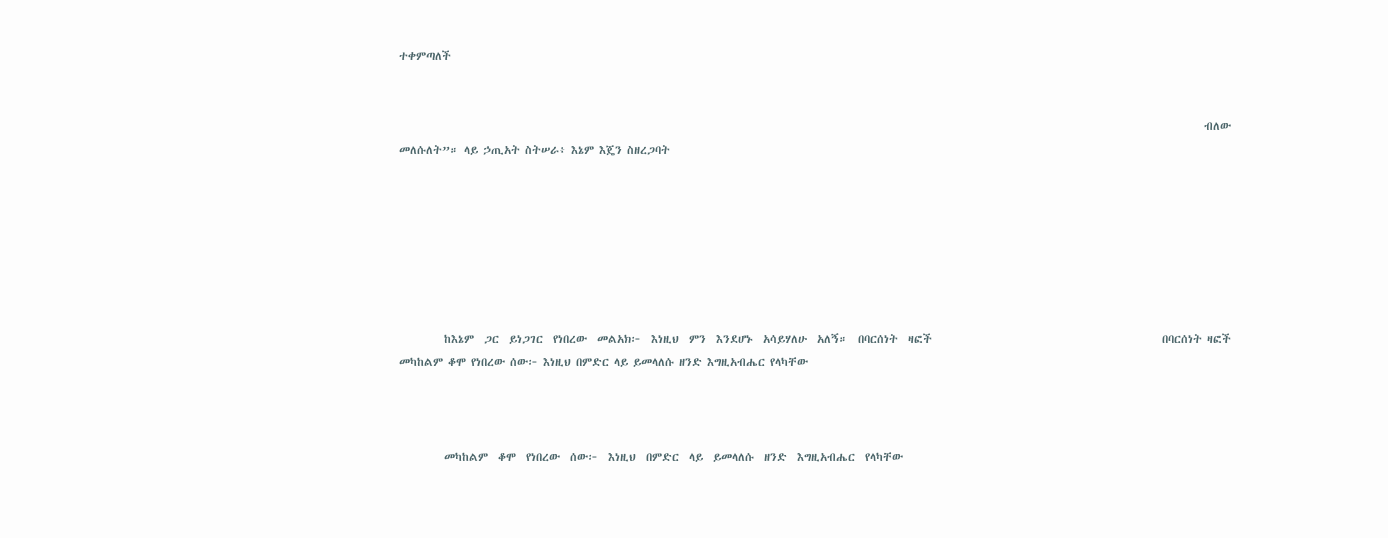ተቀምጣለች


                                                                                                                                                                 ብለው መለሱለት”። ላይ ኃጢአት ስትሠራ፥ እኔም እጄን ስዘረጋባት







         ከእኔም  ጋር  ይነጋገር  የነበረው  መልአክ፦  እነዚህ  ምን  እንደሆኑ  አሳይሃለሁ  አለኝ።  በባርሰነት  ዛፎች                                              በባርሰነት ዛፎች መካከልም ቆሞ የነበረው ሰው፦ እነዚህ በምድር ላይ ይመላለሱ ዘንድ እግዚአብሔር የላካቸው



         መካከልም  ቆሞ  የነበረው  ሰው፦  እነዚህ  በምድር  ላይ  ይመላለሱ  ዘንድ  እግዚአብሔር  የላካቸው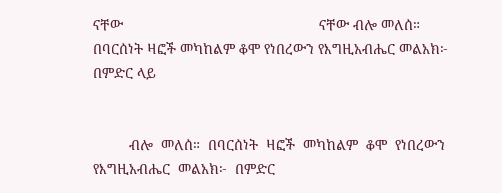ናቸው                                                 ናቸው ብሎ መለሰ። በባርሰነት ዛፎች መካከልም ቆሞ የነበረውን የእግዚአብሔር መልአክ፦ በምድር ላይ


         ብሎ  መለሰ።  በባርሰነት  ዛፎች  መካከልም  ቆሞ  የነበረውን  የእግዚአብሔር  መልአክ፦  በምድር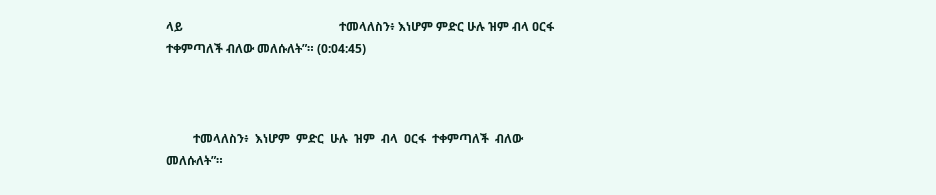ላይ                                                    ተመላለስን፥ እነሆም ምድር ሁሉ ዝም ብላ ዐርፋ ተቀምጣለች ብለው መለሱለት”። (0:04:45)



         ተመላለስን፥  እነሆም  ምድር  ሁሉ  ዝም  ብላ  ዐርፋ  ተቀምጣለች  ብለው  መለሱለት”።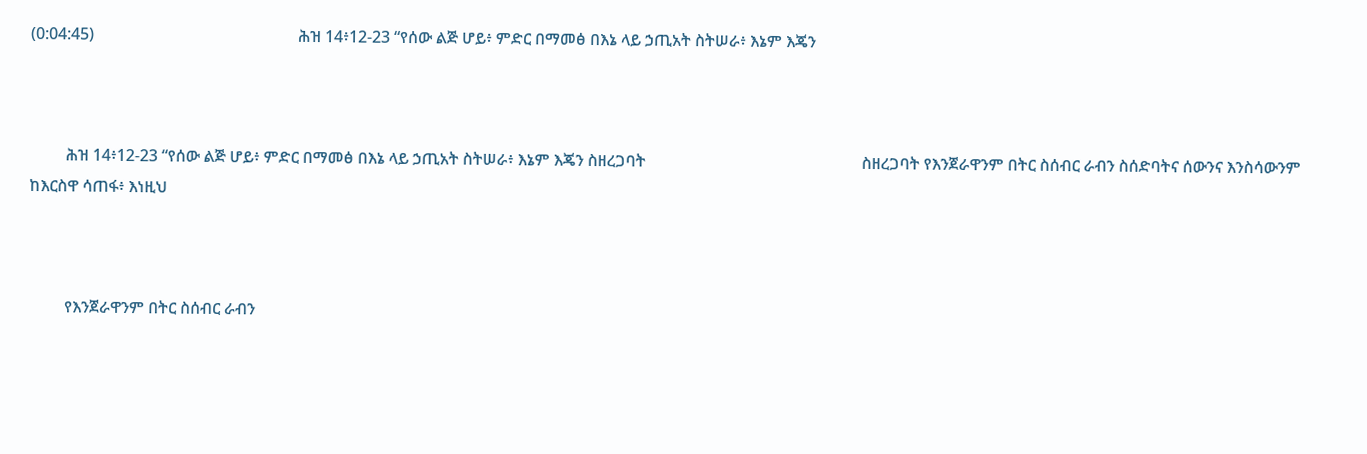(0:04:45)                                                   ሕዝ 14፥12-23 “የሰው ልጅ ሆይ፥ ምድር በማመፅ በእኔ ላይ ኃጢአት ስትሠራ፥ እኔም እጄን



         ሕዝ 14፥12-23 “የሰው ልጅ ሆይ፥ ምድር በማመፅ በእኔ ላይ ኃጢአት ስትሠራ፥ እኔም እጄን ስዘረጋባት                                                      ስዘረጋባት የእንጀራዋንም በትር ስሰብር ራብን ስሰድባትና ሰውንና እንስሳውንም ከእርስዋ ሳጠፋ፥ እነዚህ



         የእንጀራዋንም በትር ስሰብር ራብን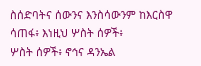ስሰድባትና ሰውንና እንስሳውንም ከእርስዋ ሳጠፋ፥ እነዚህ ሦስት ሰዎች፥                                                     ሦስት ሰዎች፥ ኖኅና ዳንኤል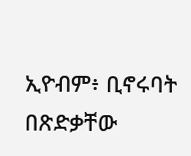ኢዮብም፥ ቢኖሩባት በጽድቃቸው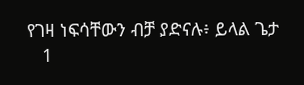የገዛ ነፍሳቸውን ብቻ ያድናሉ፥ ይላል ጌታ
   1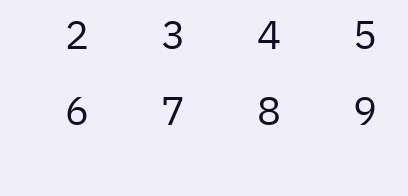2   3   4   5   6   7   8   9